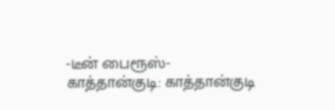-டீன் பைரூஸ்-
காத்தான்குடி: காத்தான்குடி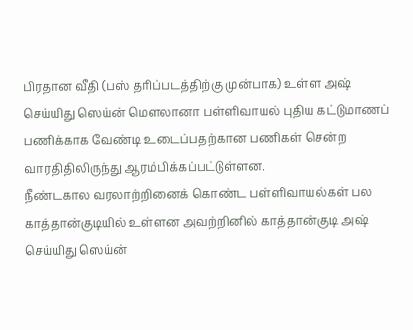பிரதான வீதி (பஸ் தரிப்படத்திற்கு முன்பாக) உள்ள அஷ் செய்யிது ஸெய்ன் மௌலானா பள்ளிவாயல் புதிய கட்டுமாணப் பணிக்காக வேண்டி உடைப்பதற்கான பணிகள் சென்ற வாரதிதிலிருந்து ஆரம்பிக்கப்பட்டுள்ளன.
நீண்டகால வரலாற்றினைக் கொண்ட பள்ளிவாயல்கள் பல காத்தான்குடியில் உள்ளன அவற்றினில் காத்தான்குடி அஷ் செய்யிது ஸெய்ன்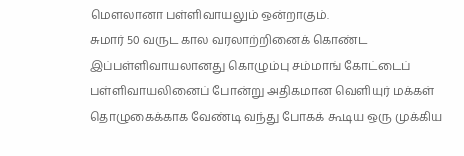மௌலானா பள்ளிவாயலும் ஒன்றாகும்.
சுமார் 50 வருட கால வரலாற்றினைக் கொண்ட இப்பள்ளிவாயலானது கொழும்பு சம்மாங் கோட்டைப் பள்ளிவாயலினைப் போன்று அதிகமான வெளியுர் மக்கள் தொழுகைக்காக வேண்டி வந்து போகக் கூடிய ஒரு முக்கிய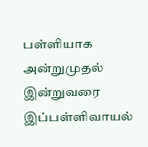பள்ளியாக அன்றுமுதல் இன்றுவரை இப்பள்ளிவாயல்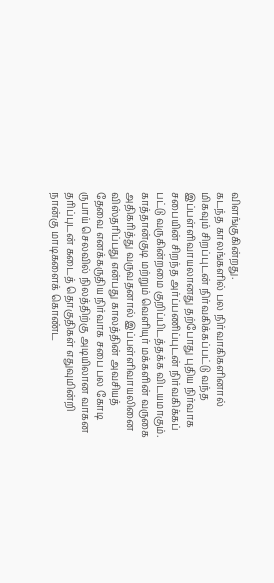விளங்குகின்றது.
கடந்த காலங்களில் பல நிர்வாகிகளினால் மிகவும் சிறப்புடன் நிர்வகிக்கப்பட்டு வந்த இப்பள்ளிவாயலானது தற்போது புதிய நிர்வாக சபையின் சிறந்த அர்ப்பணிப்புடன் நிர்வகிக்கப் பட்டு வருகின்றமை குறிப்பிடத்தக்க விடயமாகும்.
காத்தான்குடி மற்றும் வெளியுர் மக்களின் வருகை அதிகரித்து வருவதனால் இப்பள்ளிவாயலினை விஸ்தரிப்பது என்பது காலத்தின் அவசியத் தேவை எனக்கருதிய நிர்வாக சபை பல கோடி ருபாய் செலவில் நிலத்திற்கு அடியிலான வாகன தரிப்புடன் கடைத் தொகுதிகள் எதுவுமின்றி நான்கு மாடிகளைக் கொண்ட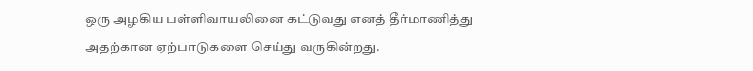ஒரு அழகிய பள்ளிவாயலினை கட்டுவது எனத் தீர்மாணித்து அதற்கான ஏற்பாடுகளை செய்து வருகின்றது.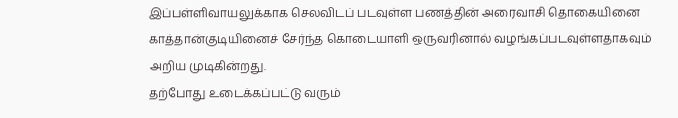இப்பள்ளிவாயலுக்காக செலவிடப் படவுள்ள பணத்தின் அரைவாசி தொகையினை காத்தான்குடியினைச் சேர்ந்த கொடையாளி ஒருவரினால் வழங்கப்படவுள்ளதாகவும் அறிய முடிகின்றது.
தற்போது உடைக்கப்பட்டு வரும்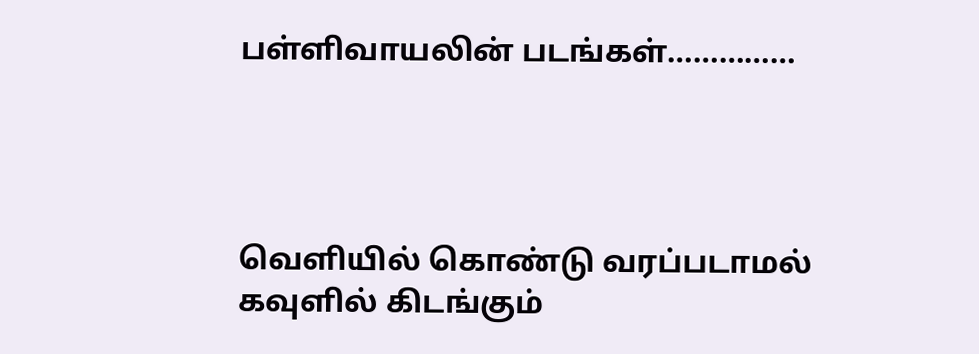பள்ளிவாயலின் படங்கள்……………




வெளியில் கொண்டு வரப்படாமல் கவுளில் கிடங்கும்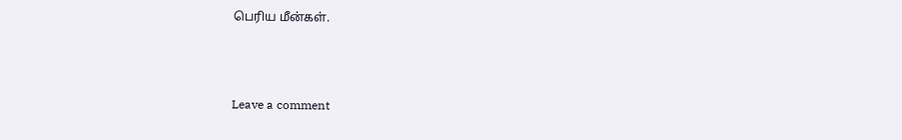பெரிய மீன்கள்.



Leave a comment